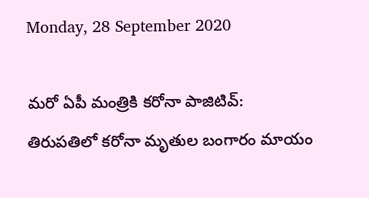Monday, 28 September 2020

మరో ఏపీ మంత్రికి కరోనా పాజిటివ్: తిరుపతిలో కరోనా మృతుల బంగారం మాయం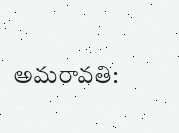అమరావతి: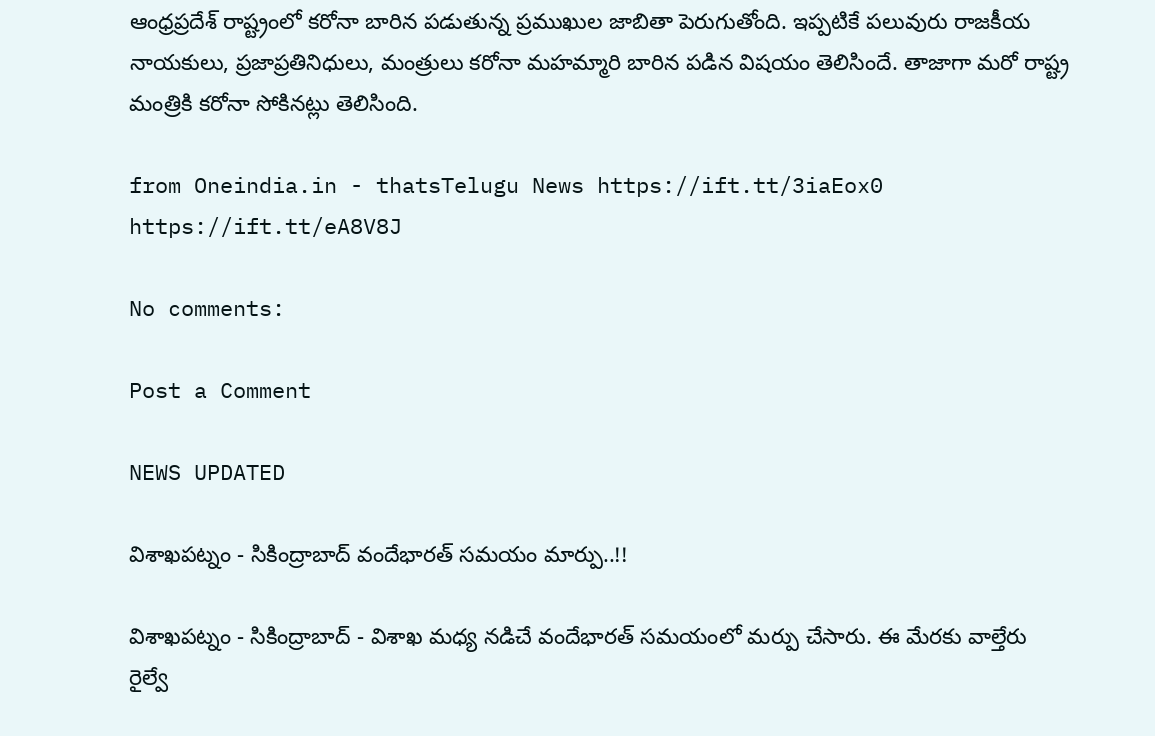ఆంధ్రప్రదేశ్ రాష్ట్రంలో కరోనా బారిన పడుతున్న ప్రముఖుల జాబితా పెరుగుతోంది. ఇప్పటికే పలువురు రాజకీయ నాయకులు, ప్రజాప్రతినిధులు, మంత్రులు కరోనా మహమ్మారి బారిన పడిన విషయం తెలిసిందే. తాజాగా మరో రాష్ట్ర మంత్రికి కరోనా సోకినట్లు తెలిసింది.

from Oneindia.in - thatsTelugu News https://ift.tt/3iaEox0
https://ift.tt/eA8V8J

No comments:

Post a Comment

NEWS UPDATED

విశాఖపట్నం - సికింద్రాబాద్ వందేభారత్ సమయం మార్పు..!!

విశాఖపట్నం - సికింద్రాబాద్ - విశాఖ మధ్య నడిచే వందేభారత్ సమయంలో మర్పు చేసారు. ఈ మేరకు వాల్తేరు రైల్వే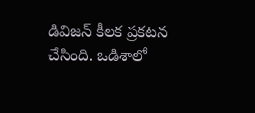డివిజన్ కీలక ప్రకటన చేసింది. ఒడిశాలో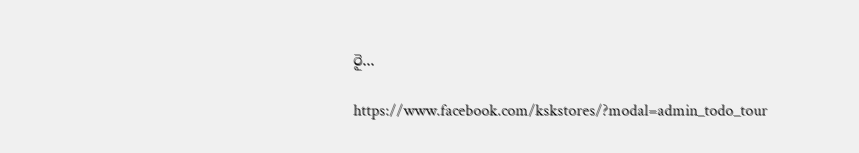రై...

https://www.facebook.com/kskstores/?modal=admin_todo_tour